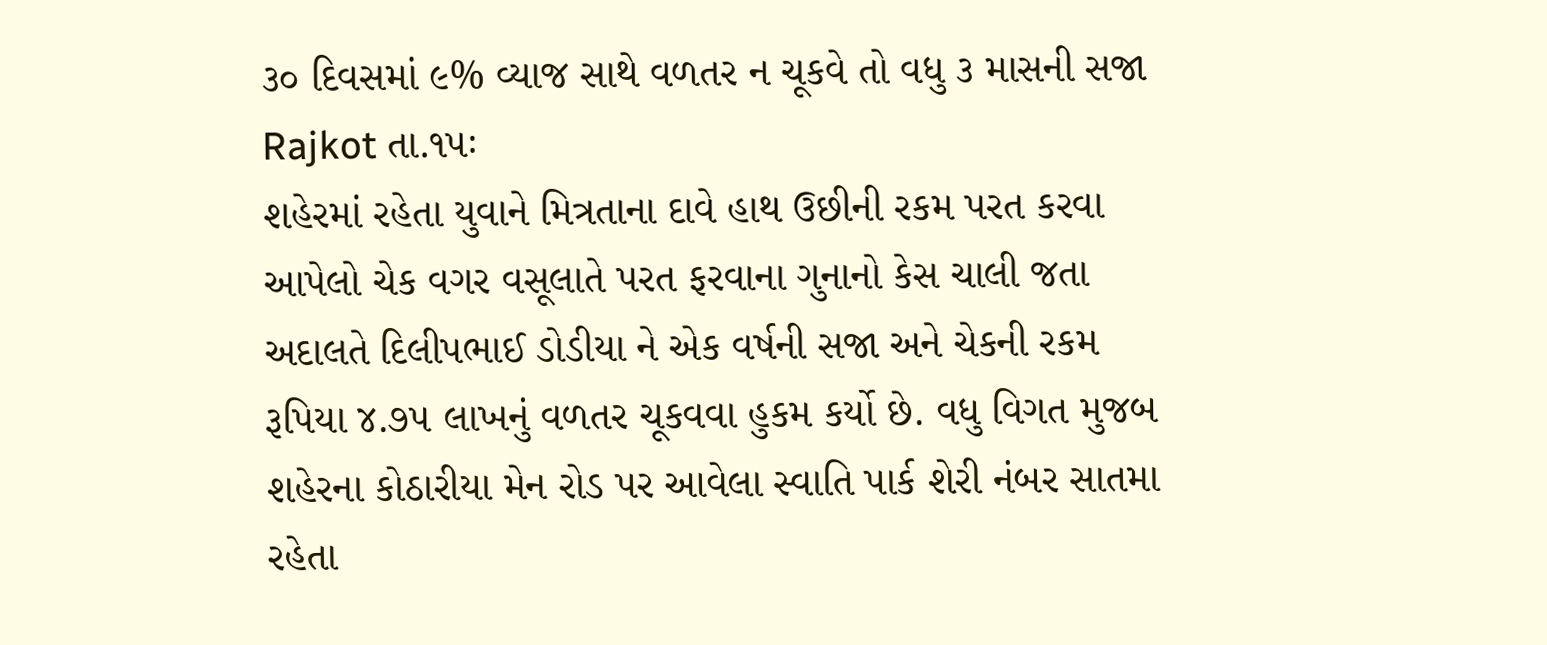૩૦ દિવસમાં ૯% વ્યાજ સાથે વળતર ન ચૂકવે તો વધુ ૩ માસની સજા
Rajkot તા.૧૫ઃ
શહેરમાં રહેતા યુવાને મિત્રતાના દાવે હાથ ઉછીની રકમ પરત કરવા આપેલો ચેક વગર વસૂલાતે પરત ફરવાના ગુનાનો કેસ ચાલી જતા અદાલતે દિલીપભાઈ ડોડીયા ને એક વર્ષની સજા અને ચેકની રકમ રૂપિયા ૪.૭૫ લાખનું વળતર ચૂકવવા હુકમ કર્યો છે. વધુ વિગત મુજબ શહેરના કોઠારીયા મેન રોડ પર આવેલા સ્વાતિ પાર્ક શેરી નંબર સાતમા રહેતા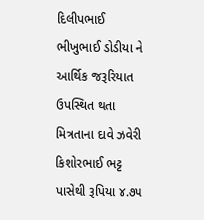દિલીપભાઈ ભીખુભાઈ ડોડીયા ને આર્થિક જરૂરિયાત ઉપસ્થિત થતા મિત્રતાના દાવે ઝવેરી કિશોરભાઈ ભટ્ટ પાસેથી રૂપિયા ૪.૭૫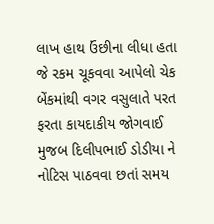લાખ હાથ ઉંછીના લીધા હતા
જે રકમ ચૂકવવા આપેલો ચેક બેંકમાંથી વગર વસુલાતે પરત ફરતા કાયદાકીય જોગવાઈ મુજબ દિલીપભાઈ ડોડીયા ને નોટિસ પાઠવવા છતાં સમય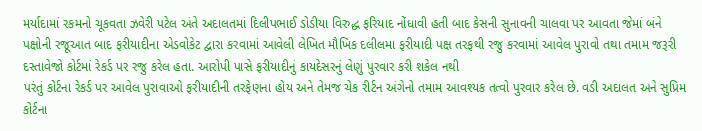મર્યાદામાં રકમનો ચૂકવતા ઝવેરી પટેલ અંતે અદાલતમાં દિલીપભાઈ ડોડીયા વિરુદ્ધ ફરિયાદ નોંધાવી હતી બાદ કેસની સુનાવની ચાલવા પર આવતા જેમાં બંને પક્ષોની રજૂઆત બાદ ફરીયાદીના એડવોકેટ દ્વારા કરવામાં આવેલી લેખિત મૌખિક દલીલમા ફરીયાદી પક્ષ તરફથી રજુ કરવામાં આવેલ પુરાવો તથા તમામ જરૂરી દસ્તાવેજો કોર્ટમાં રેકર્ડ પર રજુ કરેલ હતા. આરોપી પાસે ફરીયાદીનું કાયદેસરનું લેણું પુરવાર કરી શકેલ નથી
પરંતું કોર્ટના રેકર્ડ પર આવેલ પુરાવાઓ ફરીયાદીની તરફેણના હોય અને તેમજ ચેક રીર્ટન અંગેનો તમામ આવશ્યક તત્વો પુરવાર કરેલ છે. વડી અદાલત અને સુપ્રિમ કોર્ટના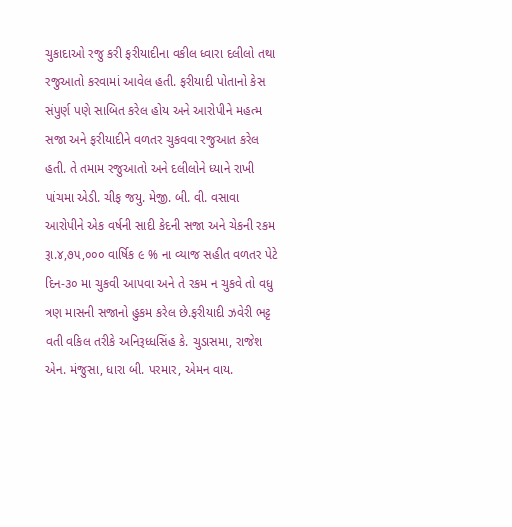ચુકાદાઓ રજુ કરી ફરીયાદીના વકીલ ધ્વારા દલીલો તથા રજુઆતો કરવામાં આવેલ હતી. ફરીયાદી પોતાનો કેસ સંપુર્ણ પણે સાબિત કરેલ હોય અને આરોપીને મહત્મ સજા અને ફરીયાદીને વળતર ચુકવવા રજુઆત કરેલ હતી. તે તમામ રજુઆતો અને દલીલોને ધ્યાને રાખી પાંચમા એડી. ચીફ જયુ. મેજી. બી. વી. વસાવા આરોપીને એક વર્ષની સાદી કેદની સજા અને ચેકની રકમ રૂા.૪,૭૫,૦૦૦ વાર્ષિક ૯ % ના વ્યાજ સહીત વળતર પેટે દિન-૩૦ મા ચુકવી આપવા અને તે રકમ ન ચુકવે તો વધુ ત્રણ માસની સજાનો હુકમ કરેલ છે.ફરીયાદી ઝવેરી ભટ્ટ વતી વકિલ તરીકે અનિરૂધ્ધસિંહ કે. ચુડાસમા, રાજેશ એન. મંજુસા, ધારા બી. પરમાર, એમન વાય.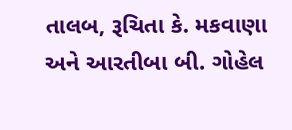તાલબ, રૂચિતા કે. મકવાણા અને આરતીબા બી. ગોહેલ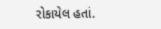રોકાયેલ હતાં.